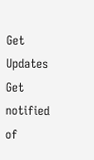Get Updates
Get notified of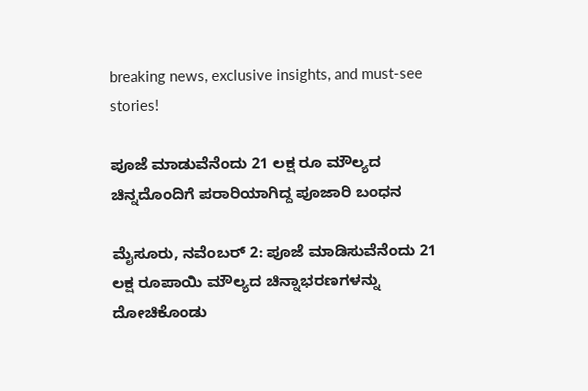breaking news, exclusive insights, and must-see stories!

ಪೂಜೆ ಮಾಡುವೆನೆಂದು 21 ಲಕ್ಷ ರೂ ಮೌಲ್ಯದ ಚಿನ್ನದೊಂದಿಗೆ ಪರಾರಿಯಾಗಿದ್ದ ಪೂಜಾರಿ ಬಂಧನ

ಮೈಸೂರು, ನವೆಂಬರ್ 2: ಪೂಜೆ ಮಾಡಿಸುವೆನೆಂದು 21 ಲಕ್ಷ ರೂಪಾಯಿ ಮೌಲ್ಯದ ಚಿನ್ನಾಭರಣಗಳನ್ನು ದೋಚಿಕೊಂಡು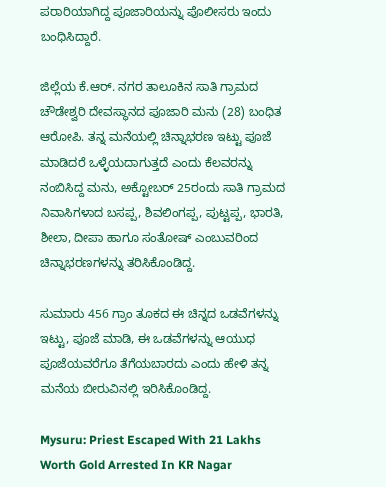ಪರಾರಿಯಾಗಿದ್ದ ಪೂಜಾರಿಯನ್ನು ಪೊಲೀಸರು ಇಂದು ಬಂಧಿಸಿದ್ದಾರೆ.

ಜಿಲ್ಲೆಯ ಕೆ.ಆರ್. ನಗರ ತಾಲೂಕಿನ ಸಾತಿ ಗ್ರಾಮದ ಚೌಡೇಶ್ವರಿ ದೇವಸ್ಥಾನದ ಪೂಜಾರಿ ಮನು (28) ಬಂಧಿತ ಆರೋಪಿ. ತನ್ನ ಮನೆಯಲ್ಲಿ ಚಿನ್ನಾಭರಣ ಇಟ್ಟು ಪೂಜೆ ಮಾಡಿದರೆ ಒಳ್ಳೆಯದಾಗುತ್ತದೆ ಎಂದು ಕೆಲವರನ್ನು ನಂಬಿಸಿದ್ದ ಮನು, ಅಕ್ಟೋಬರ್ 25ರಂದು ಸಾತಿ ಗ್ರಾಮದ ನಿವಾಸಿಗಳಾದ ಬಸಪ್ಪ, ಶಿವಲಿಂಗಪ್ಪ, ಪುಟ್ಟಪ್ಪ, ಭಾರತಿ, ಶೀಲಾ, ದೀಪಾ ಹಾಗೂ ಸಂತೋಷ್ ಎಂಬುವರಿಂದ ಚಿನ್ನಾಭರಣಗಳನ್ನು ತರಿಸಿಕೊಂಡಿದ್ದ.

ಸುಮಾರು 456 ಗ್ರಾಂ ತೂಕದ ಈ ಚಿನ್ನದ ಒಡವೆಗಳನ್ನು ಇಟ್ಟು, ಪೂಜೆ ಮಾಡಿ, ಈ ಒಡವೆಗಳನ್ನು ಆಯುಧ ಪೂಜೆಯವರೆಗೂ ತೆಗೆಯಬಾರದು ಎಂದು ಹೇಳಿ ತನ್ನ ಮನೆಯ ಬೀರುವಿನಲ್ಲಿ ಇರಿಸಿಕೊಂಡಿದ್ದ.

Mysuru: Priest Escaped With 21 Lakhs Worth Gold Arrested In KR Nagar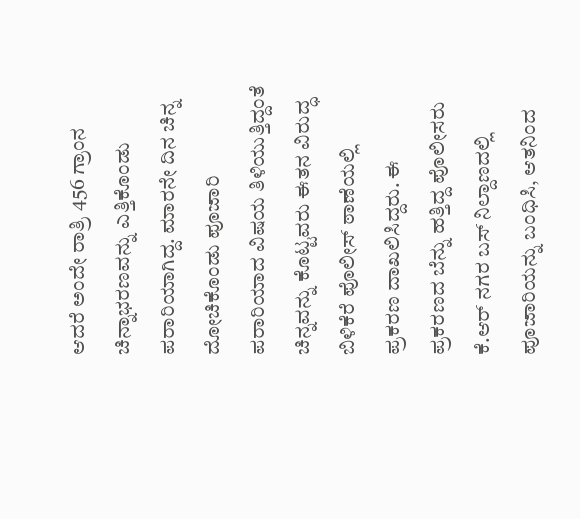ಆದರೆ ಅಂದೇ ರಾತ್ರಿ 456 ಗ್ರಾಂನ ಚಿನ್ನಾಭರಣವನ್ನು ಎತ್ತಿಕೊಂಡು ಪರಾರಿಯಾಗಿದ್ದ. ಮಾರನೇ ದಿನ ಚಿನ್ನ ದೋಚಿಕೊಂಡು ಪೂಜಾರಿ ಪರಾರಿಯಾದ ವಿಷಯ ತಿಳಿಯುತ್ತಿದ್ದಂತೆ ಚಿನ್ನವನ್ನು ಕೊಟ್ಟವರು ಈತನ ವಿರುದ್ಧ ಬಿಳಿಕೆರೆ ಪೊಲೀಸ್ ಠಾಣೆಯಲ್ಲಿ ಪ್ರಕರಣ ದಾಖಲಿಸಿದ್ದರು. ಈ ಪ್ರಕರಣದ ಬೆನ್ನು ಹತ್ತಿದ್ದ ಪೊಲೀಸರು ಕೆ.ಆರ್ ನಗರ ಬಸ್ ನಿಲ್ದಾಣದಲ್ಲಿ ಪೂಜಾರಿಯನ್ನು ಬಂಧಿಸಿ, ಆತನಿಂದ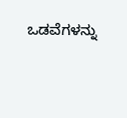ಒಡವೆಗಳನ್ನು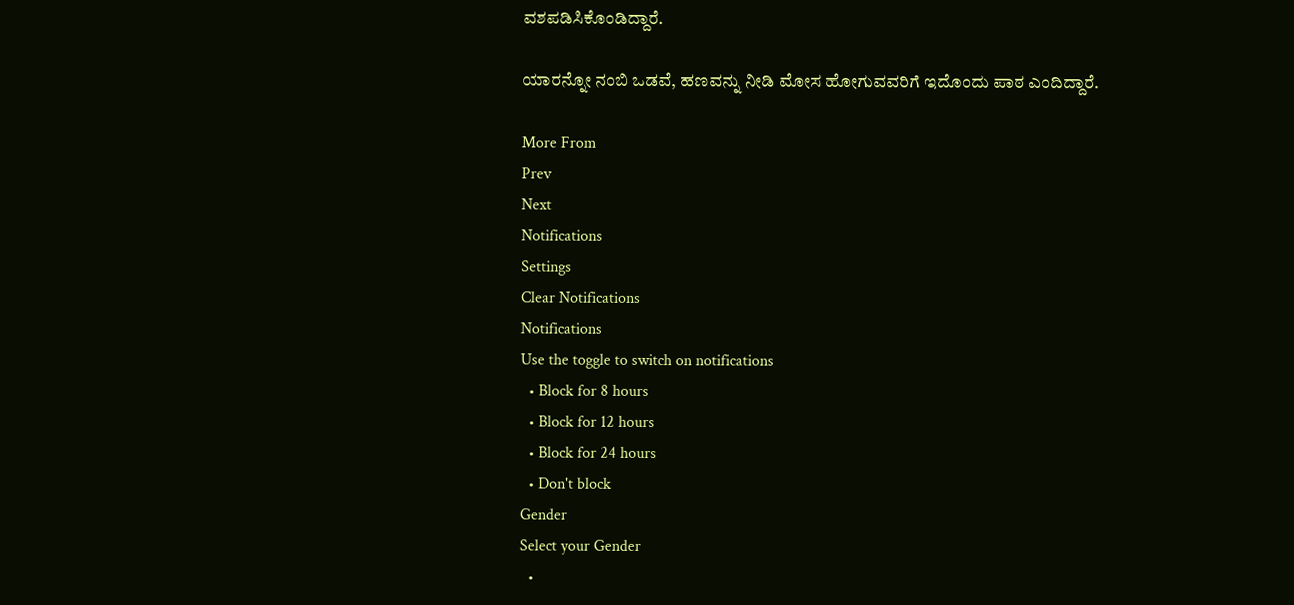ವಶಪಡಿಸಿಕೊಂಡಿದ್ದಾರೆ.

ಯಾರನ್ನೋ ನಂಬಿ ಒಡವೆ, ಹಣವನ್ನು ನೀಡಿ ಮೋಸ ಹೋಗುವವರಿಗೆ ಇದೊಂದು ಪಾಠ ಎಂದಿದ್ದಾರೆ.

More From
Prev
Next
Notifications
Settings
Clear Notifications
Notifications
Use the toggle to switch on notifications
  • Block for 8 hours
  • Block for 12 hours
  • Block for 24 hours
  • Don't block
Gender
Select your Gender
  •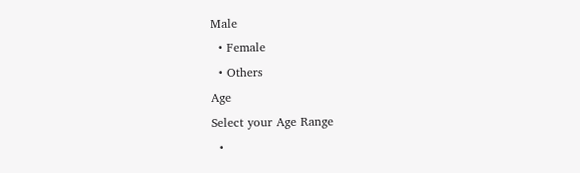Male
  • Female
  • Others
Age
Select your Age Range
  •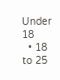Under 18
  • 18 to 25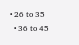• 26 to 35
  • 36 to 45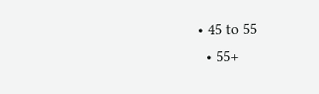• 45 to 55
  • 55+